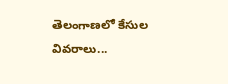తెలంగాణలో కేసుల వివరాలు...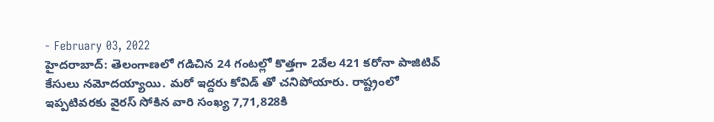- February 03, 2022
హైదరాబాద్: తెలంగాణలో గడిచిన 24 గంటల్లో కొత్తగా 2వేల 421 కరోనా పాజిటివ్ కేసులు నమోదయ్యాయి. మరో ఇద్దరు కోవిడ్ తో చనిపోయారు. రాష్ట్రంలో ఇప్పటివరకు వైరస్ సోకిన వారి సంఖ్య 7,71,828కి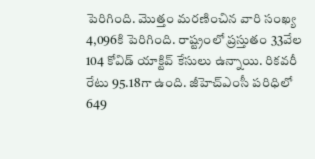పెరిగింది. మొత్తం మరణించిన వారి సంఖ్య 4,096కి పెరిగింది. రాష్ట్రంలో ప్రస్తుతం 33వేల 104 కోవిడ్ యాక్టివ్ కేసులు ఉన్నాయి. రికవరీ రేటు 95.18గా ఉంది. జీహెచ్ఎంసీ పరిధిలో 649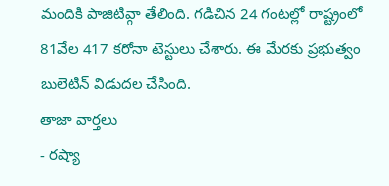మందికి పాజిటివ్గా తేలింది. గడిచిన 24 గంటల్లో రాష్ట్రంలో 81వేల 417 కరోనా టెస్టులు చేశారు. ఈ మేరకు ప్రభుత్వం బులెటిన్ విడుదల చేసింది.
తాజా వార్తలు
- రష్యా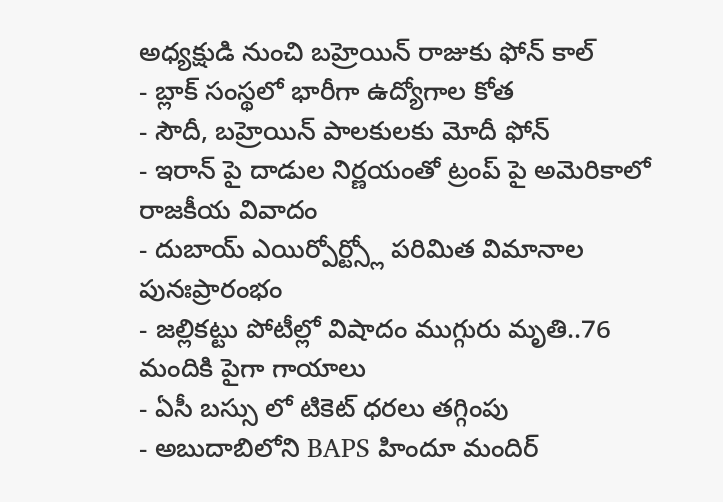అధ్యక్షుడి నుంచి బహ్రెయిన్ రాజుకు ఫోన్ కాల్
- బ్లాక్ సంస్థలో భారీగా ఉద్యోగాల కోత
- సౌదీ, బహ్రెయిన్ పాలకులకు మోదీ ఫోన్
- ఇరాన్ పై దాడుల నిర్ణయంతో ట్రంప్ పై అమెరికాలో రాజకీయ వివాదం
- దుబాయ్ ఎయిర్పోర్ట్స్లో పరిమిత విమానాల పునఃప్రారంభం
- జల్లికట్టు పోటీల్లో విషాదం ముగ్గురు మృతి..76 మందికి పైగా గాయాలు
- ఏసీ బస్సు లో టికెట్ ధరలు తగ్గింపు
- అబుదాబిలోని BAPS హిందూ మందిర్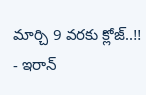మార్చి 9 వరకు క్లోజ్..!!
- ఇరాన్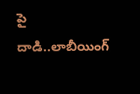పై దాడి..లాబీయింగ్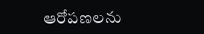ఆరోపణలను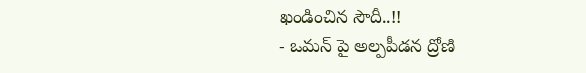ఖండించిన సౌదీ..!!
- ఒమన్ పై అల్పపీడన ద్రోణి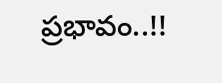ప్రభావం..!!